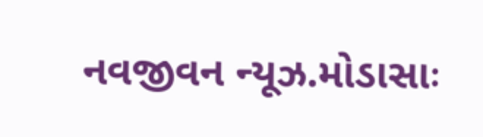નવજીવન ન્યૂઝ.મોડાસાઃ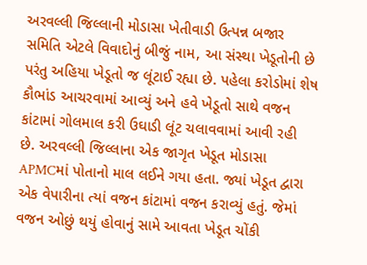અરવલ્લી જિલ્લાની મોડાસા ખેતીવાડી ઉત્પન્ન બજાર સમિતિ એટલે વિવાદોનું બીજું નામ, આ સંસ્થા ખેડૂતોની છે પરંતુ અહિયા ખેડૂતો જ લૂંટાઈ રહ્યા છે. પહેલા કરોડોમાં શેષ કૌભાંડ આચરવામાં આવ્યું અને હવે ખેડૂતો સાથે વજન કાંટામાં ગોલમાલ કરી ઉઘાડી લૂંટ ચલાવવામાં આવી રહી છે. અરવલ્લી જિલ્લાના એક જાગૃત ખેડૂત મોડાસા APMCમાં પોતાનો માલ લઈને ગયા હતા. જ્યાં ખેડૂત દ્વારા એક વેપારીના ત્યાં વજન કાંટામાં વજન કરાવ્યું હતું. જેમાં વજન ઓછું થયું હોવાનું સામે આવતા ખેડૂત ચોંકી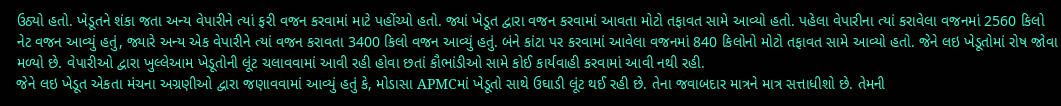ઉઠ્યો હતો. ખેડૂતને શંકા જતા અન્ય વેપારીને ત્યાં ફરી વજન કરવામાં માટે પહોંચ્યો હતો. જ્યાં ખેડૂત દ્વારા વજન કરવામાં આવતા મોટો તફાવત સામે આવ્યો હતો. પહેલા વેપારીના ત્યાં કરાવેલા વજનમાં 2560 કિલો નેટ વજન આવ્યું હતું, જ્યારે અન્ય એક વેપારીને ત્યાં વજન કરાવતા 3400 કિલો વજન આવ્યું હતું. બંને કાંટા પર કરવામાં આવેલા વજનમાં 840 કિલોનો મોટો તફાવત સામે આવ્યો હતો. જેને લઇ ખેડૂતોમાં રોષ જોવા મળ્યો છે. વેપારીઓ દ્વારા ખુલ્લેઆમ ખેડૂતોની લૂંટ ચલાવવામાં આવી રહી હોવા છતાં કૌભાંડીઓ સામે કોઈ કાર્યવાહી કરવામાં આવી નથી રહી.
જેને લઇ ખેડૂત એકતા મંચના અગ્રણીઓ દ્વારા જણાવવામાં આવ્યું હતું કે, મોડાસા APMCમાં ખેડૂતો સાથે ઉઘાડી લૂંટ થઈ રહી છે. તેના જવાબદાર માત્રને માત્ર સત્તાધીશો છે. તેમની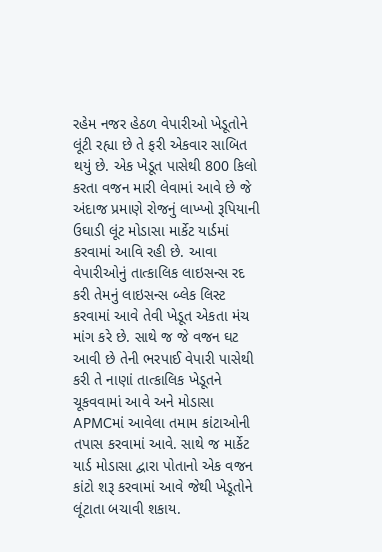રહેમ નજર હેઠળ વેપારીઓ ખેડૂતોને લૂંટી રહ્યા છે તે ફરી એકવાર સાબિત થયું છે. એક ખેડૂત પાસેથી 800 કિલો કરતા વજન મારી લેવામાં આવે છે જે અંદાજ પ્રમાણે રોજનું લાખ્ખો રૂપિયાની ઉઘાડી લૂંટ મોડાસા માર્કેટ યાર્ડમાં કરવામાં આવિ રહી છે. આવા વેપારીઓનું તાત્કાલિક લાઇસન્સ રદ કરી તેમનું લાઇસન્સ બ્લેક લિસ્ટ કરવામાં આવે તેવી ખેડૂત એકતા મંચ માંગ કરે છે. સાથે જ જે વજન ઘટ આવી છે તેની ભરપાઈ વેપારી પાસેથી કરી તે નાણાં તાત્કાલિક ખેડૂતને ચૂકવવામાં આવે અને મોડાસા APMCમાં આવેલા તમામ કાંટાઓની તપાસ કરવામાં આવે. સાથે જ માર્કેટ યાર્ડ મોડાસા દ્વારા પોતાનો એક વજન કાંટો શરૂ કરવામાં આવે જેથી ખેડૂતોને લૂંટાતા બચાવી શકાય.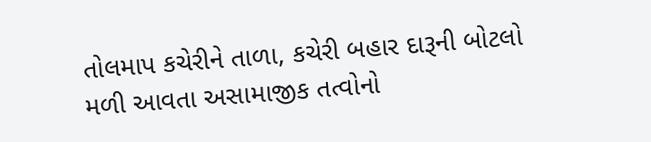તોલમાપ કચેરીને તાળા, કચેરી બહાર દારૂની બોટલો મળી આવતા અસામાજીક તત્વોનો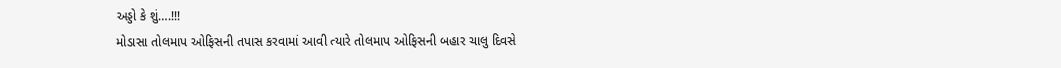અડ્ડો કે શું….!!!
મોડાસા તોલમાપ ઓફિસની તપાસ કરવામાં આવી ત્યારે તોલમાપ ઓફિસની બહાર ચાલુ દિવસે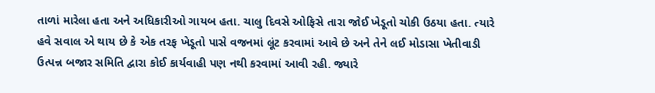તાળાં મારેલા હતા અને અધિકારીઓ ગાયબ હતા. ચાલુ દિવસે ઓફિસે તારા જોઈ ખેડૂતો ચોકી ઉઠયા હતા. ત્યારે હવે સવાલ એ થાય છે કે એક તરફ ખેડૂતો પાસે વજનમાં લૂંટ કરવામાં આવે છે અને તેને લઈ મોડાસા ખેતીવાડી ઉત્પન્ન બજાર સમિતિ દ્વારા કોઈ કાર્યવાહી પણ નથી કરવામાં આવી રહી. જ્યારે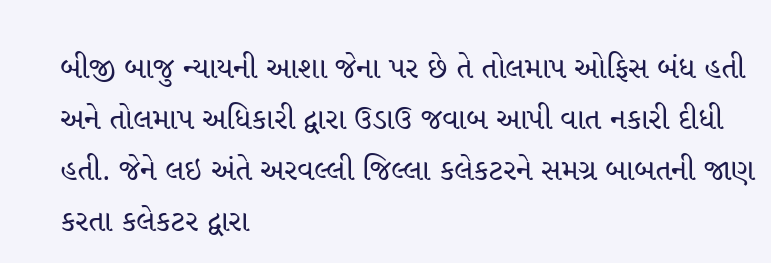બીજી બાજુ ન્યાયની આશા જેના પર છે તે તોલમાપ ઓફિસ બંધ હતી અને તોલમાપ અધિકારી દ્વારા ઉડાઉ જવાબ આપી વાત નકારી દીધી હતી. જેને લઇ અંતે અરવલ્લી જિલ્લા કલેકટરને સમગ્ર બાબતની જાણ કરતા કલેકટર દ્વારા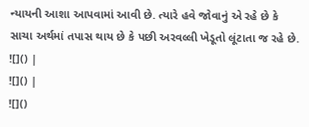ન્યાયની આશા આપવામાં આવી છે. ત્યારે હવે જોવાનું એ રહે છે કે સાચા અર્થમાં તપાસ થાય છે કે પછી અરવલ્લી ખેડૂતો લૂંટાતા જ રહે છે.
![]() |
![]() |
![]()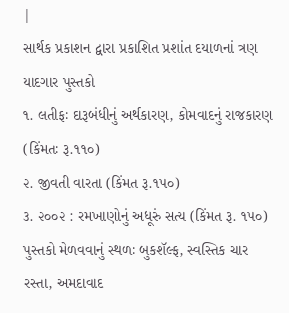|
સાર્થક પ્રકાશન દ્વારા પ્રકાશિત પ્રશાંત દયાળનાં ત્રણ યાદગાર પુસ્તકો
૧. લતીફઃ દારૂબંધીનું અર્થકારણ, કોમવાદનું રાજકારણ (કિંમતઃ રૂ.૧૧૦)
૨. જીવતી વારતા (કિંમત રૂ.૧૫૦)
૩. ૨૦૦૨ : રમખાણોનું અધૂરું સત્ય (કિંમત રૂ. ૧૫૦)
પુસ્તકો મેળવવાનું સ્થળઃ બુકશૅલ્ફ, સ્વસ્તિક ચાર રસ્તા, અમદાવાદ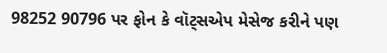98252 90796 પર ફોન કે વૉટ્સએપ મેસેજ કરીને પણ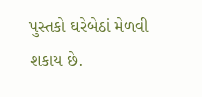પુસ્તકો ઘરેબેઠાં મેળવી શકાય છે.